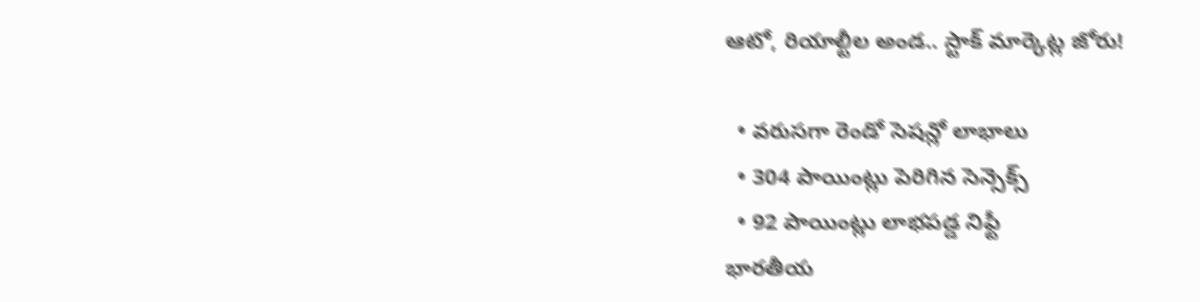ఆటో, రియాల్టీల అండ.. స్టాక్ మార్కెట్ల జోరు!

  • వరుసగా రెండో సెషన్లో లాభాలు
  • 304 పాయింట్లు పెరిగిన సెన్సెక్స్
  • 92 పాయింట్లు లాభపడ్డ నిఫ్టీ
భారతీయ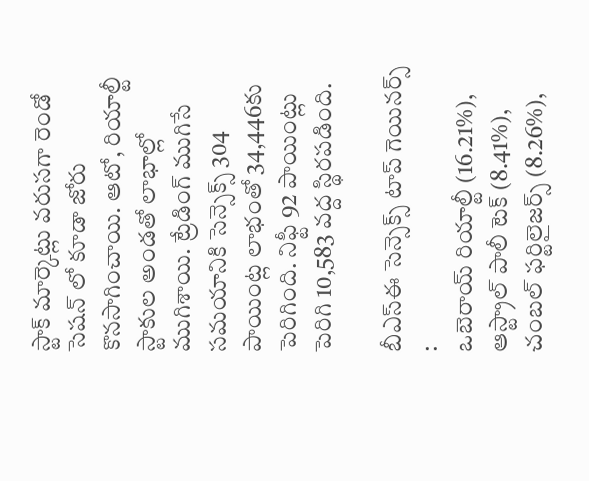స్టాక్ మార్కెట్లు వరుసగా రెండో సెషన్ లో కూడా జోరు కొనసాగించాయి. ఆటో, రియాల్టీ స్టాకుల అండతో లాభాల్లో ముగిశాయి. ట్రేడింగ్ ముగిసే సమయానికి సెన్సెక్స్ 304 పాయింట్ల లాభంతో 34,446కు పెరిగింది. నిఫ్టీ 92 పాయింట్లు పెరిగి 10,583 వద్ద స్థిరపడింది.

బీఎస్ఈ సెన్సెక్స్ టాప్ గెయినర్స్
:
ఒబెరాయ్ రియాల్టీ (16.21%), ఆస్ట్రాల్ పాలీ టెక్ (8.41%), చంబల్ ఫర్టిలైజర్స్ (8.26%),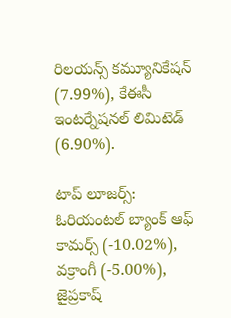రిలయన్స్ కమ్యూనికేషన్ (7.99%), కేఈసీ ఇంటర్నేషనల్ లిమిటెడ్ (6.90%).

టాప్ లూజర్స్:
ఓరియంటల్ బ్యాంక్ ఆఫ్ కామర్స్ (-10.02%), వక్రాంగీ (-5.00%), జైప్రకాష్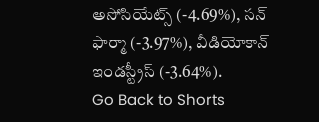అసోసియేట్స్ (-4.69%), సన్ ఫార్మా (-3.97%), వీడియోకాన్ ఇండస్ట్రీస్ (-3.64%).
Go Back to Shorts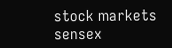stock markets
sensex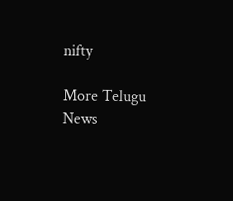nifty

More Telugu News